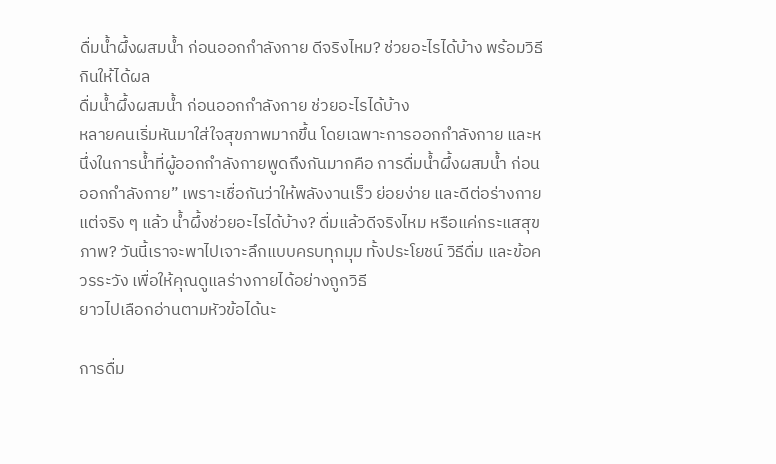ดื่มน้ำผึ้งผสมน้ำ ก่อนออกกำลังกาย ดีจริงไหม? ช่วยอะไรได้บ้าง พร้อมวิธีกินให้ได้ผล
ดื่มน้ำผึ้งผสมน้ำ ก่อนออกกำลังกาย ช่วยอะไรได้บ้าง
หลายคนเริ่มหันมาใส่ใจสุขภาพมากขึ้น โดยเฉพาะการออกกำลังกาย และหนึ่งในการน้ำที่ผู้ออกกำลังกายพูดถึงกันมากคือ การดื่มน้ำผึ้งผสมน้ำ ก่อนออกกำลังกาย” เพราะเชื่อกันว่าให้พลังงานเร็ว ย่อยง่าย และดีต่อร่างกาย
แต่จริง ๆ แล้ว น้ำผึ้งช่วยอะไรได้บ้าง? ดื่มแล้วดีจริงไหม หรือแค่กระแสสุขภาพ? วันนี้เราจะพาไปเจาะลึกแบบครบทุกมุม ทั้งประโยชน์ วิธีดื่ม และข้อควรระวัง เพื่อให้คุณดูแลร่างกายได้อย่างถูกวิธี
ยาวไปเลือกอ่านตามหัวข้อได้นะ

การดื่ม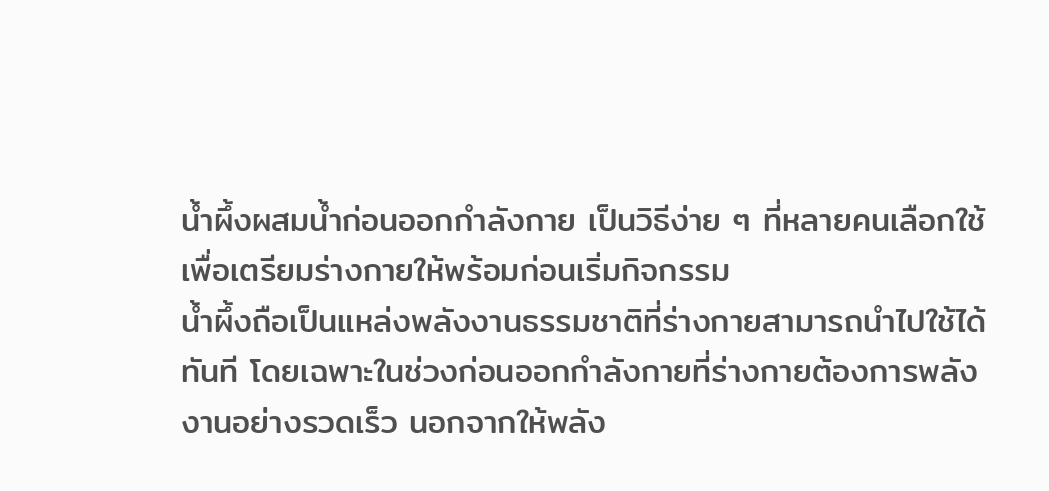น้ำผึ้งผสมน้ำก่อนออกกำลังกาย เป็นวิธีง่าย ๆ ที่หลายคนเลือกใช้เพื่อเตรียมร่างกายให้พร้อมก่อนเริ่มกิจกรรม
น้ำผึ้งถือเป็นแหล่งพลังงานธรรมชาติที่ร่างกายสามารถนำไปใช้ได้ทันที โดยเฉพาะในช่วงก่อนออกกำลังกายที่ร่างกายต้องการพลังงานอย่างรวดเร็ว นอกจากให้พลัง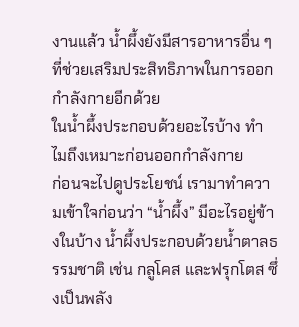งานแล้ว น้ำผึ้งยังมีสารอาหารอื่น ๆ ที่ช่วยเสริมประสิทธิภาพในการออกกำลังกายอีกด้วย
ในน้ำผึ้งประกอบด้วยอะไรบ้าง ทำไมถึงเหมาะก่อนออกกำลังกาย
ก่อนจะไปดูประโยชน์ เรามาทำความเข้าใจก่อนว่า “น้ำผึ้ง” มีอะไรอยู่ข้างในบ้าง น้ำผึ้งประกอบด้วยน้ำตาลธรรมชาติ เช่น กลูโคส และฟรุกโตส ซึ่งเป็นพลัง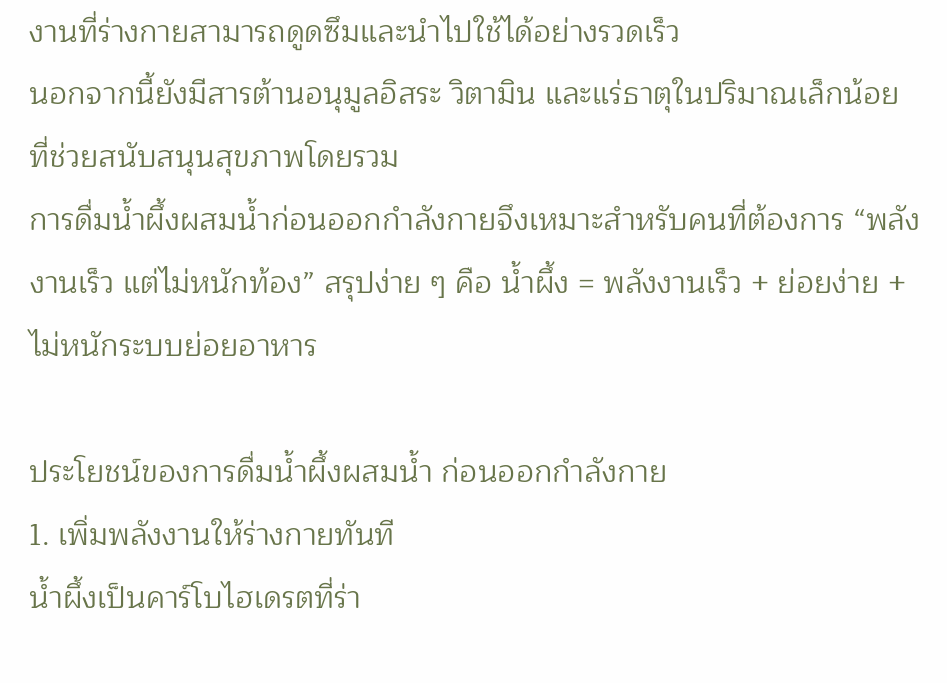งานที่ร่างกายสามารถดูดซึมและนำไปใช้ได้อย่างรวดเร็ว
นอกจากนี้ยังมีสารต้านอนุมูลอิสระ วิตามิน และแร่ธาตุในปริมาณเล็กน้อย ที่ช่วยสนับสนุนสุขภาพโดยรวม
การดื่มน้ำผึ้งผสมน้ำก่อนออกกำลังกายจึงเหมาะสำหรับคนที่ต้องการ “พลังงานเร็ว แต่ไม่หนักท้อง” สรุปง่าย ๆ คือ น้ำผึ้ง = พลังงานเร็ว + ย่อยง่าย + ไม่หนักระบบย่อยอาหาร

ประโยชน์ของการดื่มน้ำผึ้งผสมน้ำ ก่อนออกกำลังกาย
1. เพิ่มพลังงานให้ร่างกายทันที
น้ำผึ้งเป็นคาร์โบไฮเดรตที่ร่า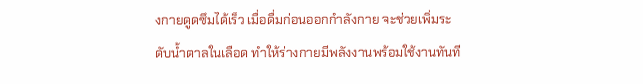งกายดูดซึมได้เร็ว เมื่อดื่มก่อนออกกำลังกาย จะช่วยเพิ่มระดับน้ำตาลในเลือด ทำให้ร่างกายมีพลังงานพร้อมใช้งานทันที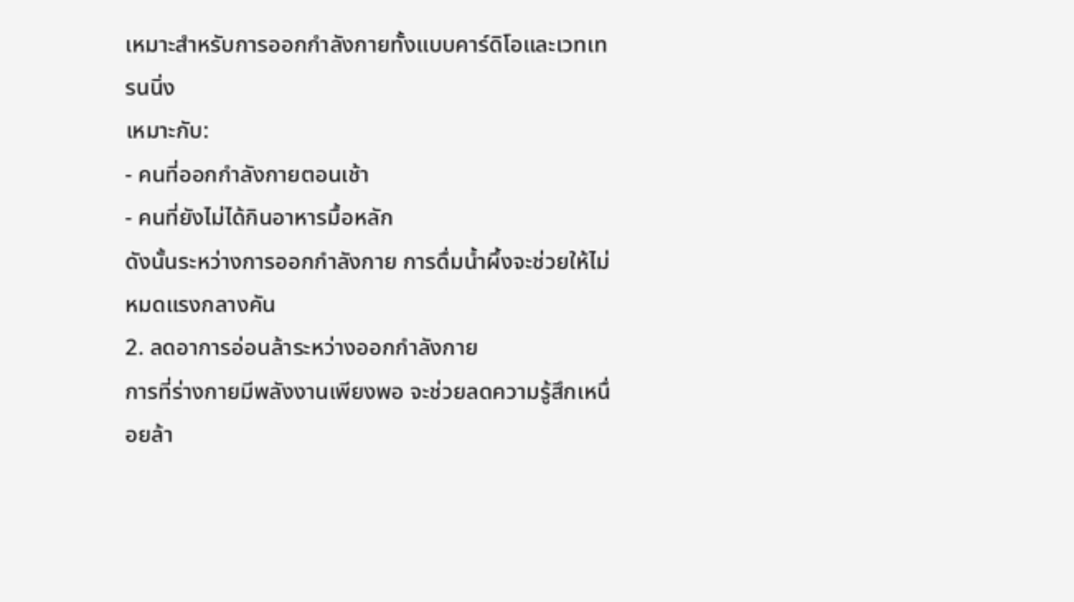เหมาะสำหรับการออกกำลังกายทั้งแบบคาร์ดิโอและเวทเทรนนิ่ง
เหมาะกับ:
- คนที่ออกกำลังกายตอนเช้า
- คนที่ยังไม่ได้กินอาหารมื้อหลัก
ดังนั้นระหว่างการออกกำลังกาย การดื่มน้ำผึ้งจะช่วยให้ไม่หมดแรงกลางคัน
2. ลดอาการอ่อนล้าระหว่างออกกำลังกาย
การที่ร่างกายมีพลังงานเพียงพอ จะช่วยลดความรู้สึกเหนื่อยล้า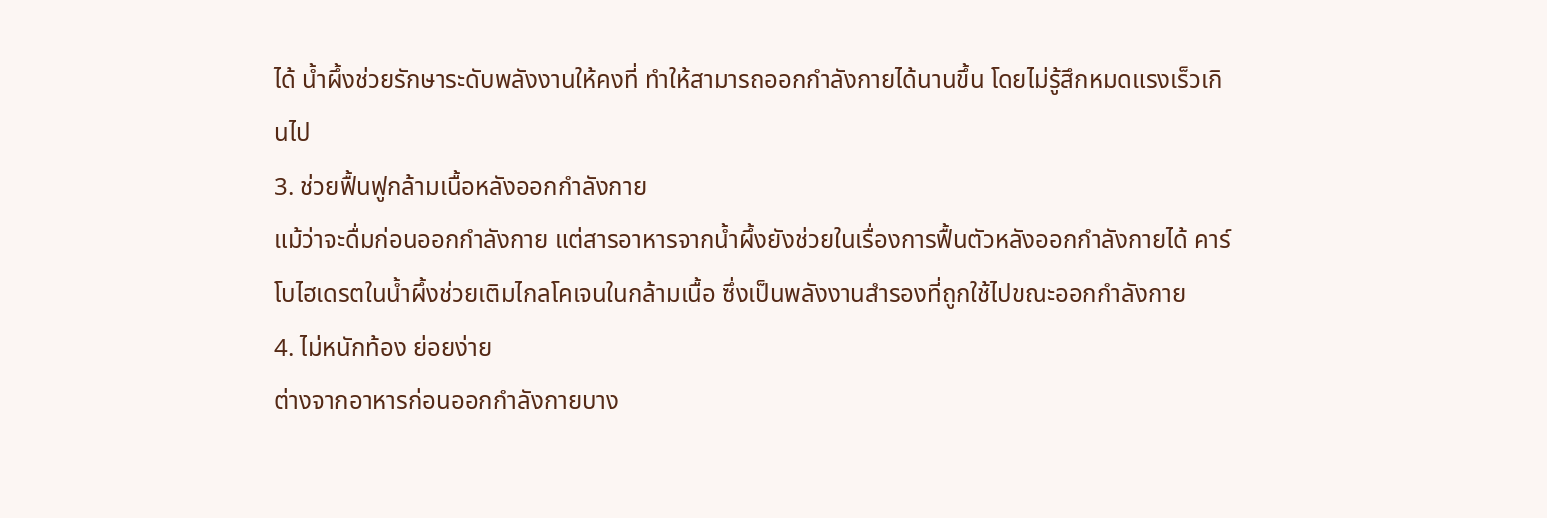ได้ น้ำผึ้งช่วยรักษาระดับพลังงานให้คงที่ ทำให้สามารถออกกำลังกายได้นานขึ้น โดยไม่รู้สึกหมดแรงเร็วเกินไป
3. ช่วยฟื้นฟูกล้ามเนื้อหลังออกกำลังกาย
แม้ว่าจะดื่มก่อนออกกำลังกาย แต่สารอาหารจากน้ำผึ้งยังช่วยในเรื่องการฟื้นตัวหลังออกกำลังกายได้ คาร์โบไฮเดรตในน้ำผึ้งช่วยเติมไกลโคเจนในกล้ามเนื้อ ซึ่งเป็นพลังงานสำรองที่ถูกใช้ไปขณะออกกำลังกาย
4. ไม่หนักท้อง ย่อยง่าย
ต่างจากอาหารก่อนออกกำลังกายบาง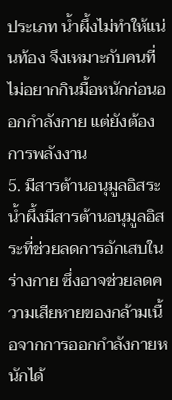ประเภท น้ำผึ้งไม่ทำให้แน่นท้อง จึงเหมาะกับคนที่ไม่อยากกินมื้อหนักก่อนออกกำลังกาย แต่ยังต้องการพลังงาน
5. มีสารต้านอนุมูลอิสระ
น้ำผึ้งมีสารต้านอนุมูลอิสระที่ช่วยลดการอักเสบในร่างกาย ซึ่งอาจช่วยลดความเสียหายของกล้ามเนื้อจากการออกกำลังกายหนักได้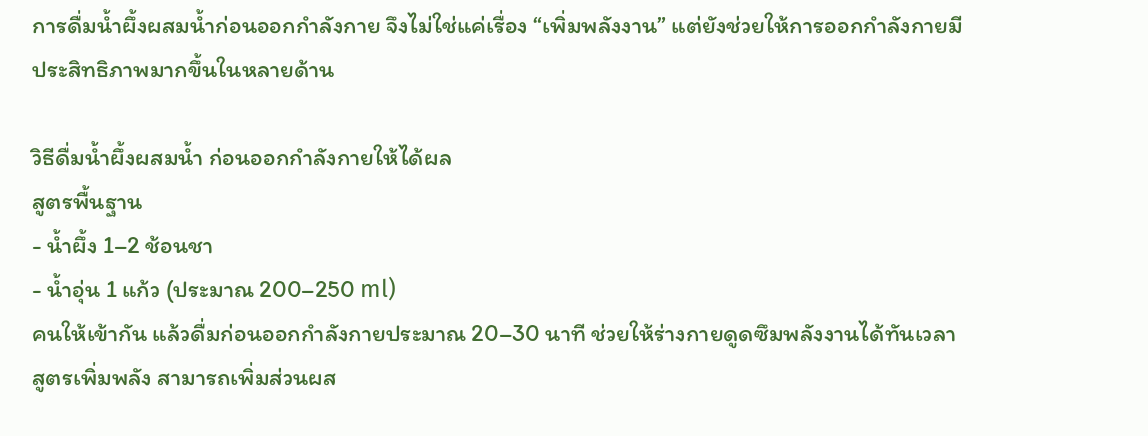การดื่มน้ำผึ้งผสมน้ำก่อนออกกำลังกาย จึงไม่ใช่แค่เรื่อง “เพิ่มพลังงาน” แต่ยังช่วยให้การออกกำลังกายมีประสิทธิภาพมากขึ้นในหลายด้าน

วิธีดื่มน้ำผึ้งผสมน้ำ ก่อนออกกำลังกายให้ได้ผล
สูตรพื้นฐาน
- น้ำผึ้ง 1–2 ช้อนชา
- น้ำอุ่น 1 แก้ว (ประมาณ 200–250 ml)
คนให้เข้ากัน แล้วดื่มก่อนออกกำลังกายประมาณ 20–30 นาที ช่วยให้ร่างกายดูดซึมพลังงานได้ทันเวลา
สูตรเพิ่มพลัง สามารถเพิ่มส่วนผส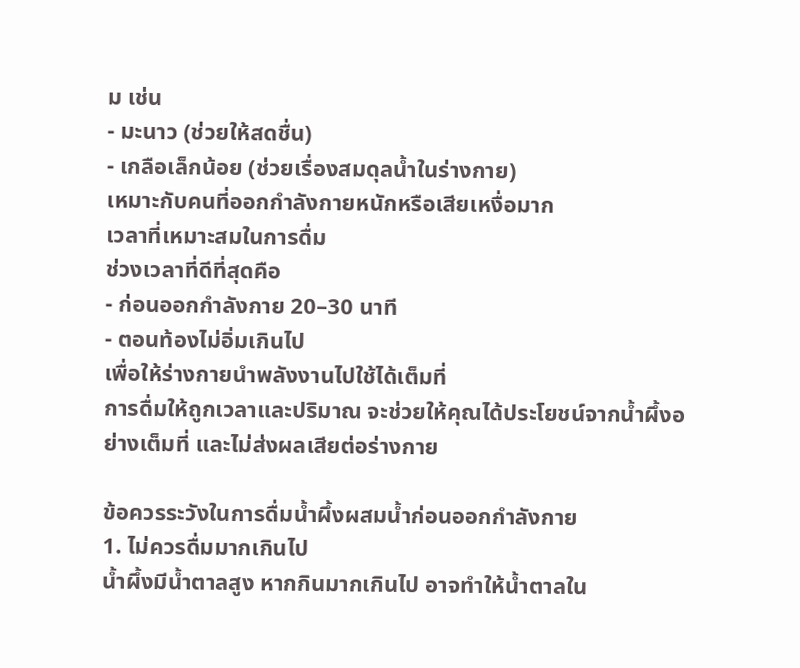ม เช่น
- มะนาว (ช่วยให้สดชื่น)
- เกลือเล็กน้อย (ช่วยเรื่องสมดุลน้ำในร่างกาย)
เหมาะกับคนที่ออกกำลังกายหนักหรือเสียเหงื่อมาก
เวลาที่เหมาะสมในการดื่ม
ช่วงเวลาที่ดีที่สุดคือ
- ก่อนออกกำลังกาย 20–30 นาที
- ตอนท้องไม่อิ่มเกินไป
เพื่อให้ร่างกายนำพลังงานไปใช้ได้เต็มที่
การดื่มให้ถูกเวลาและปริมาณ จะช่วยให้คุณได้ประโยชน์จากน้ำผึ้งอย่างเต็มที่ และไม่ส่งผลเสียต่อร่างกาย

ข้อควรระวังในการดื่มน้ำผึ้งผสมน้ำก่อนออกกำลังกาย
1. ไม่ควรดื่มมากเกินไป
น้ำผึ้งมีน้ำตาลสูง หากกินมากเกินไป อาจทำให้น้ำตาลใน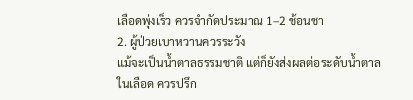เลือดพุ่งเร็ว ควรจำกัดประมาณ 1–2 ช้อนชา
2. ผู้ป่วยเบาหวานควรระวัง
แม้จะเป็นน้ำตาลธรรมชาติ แต่ก็ยังส่งผลต่อระดับน้ำตาลในเลือด ควรปรึก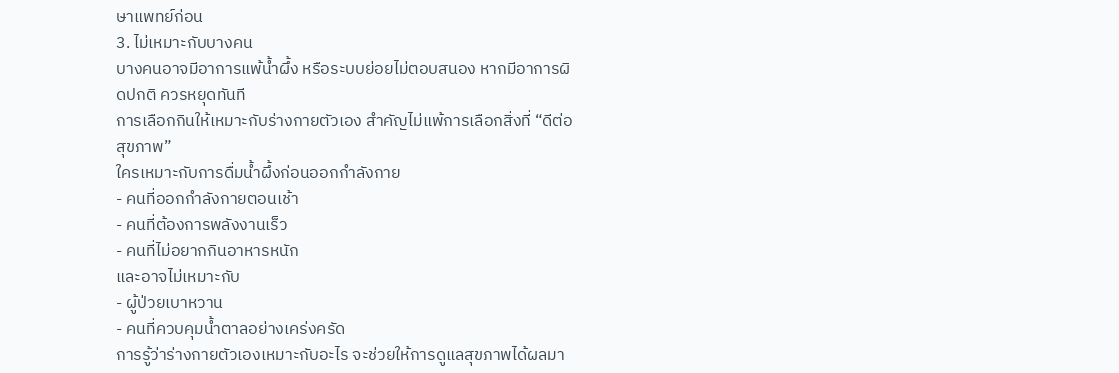ษาแพทย์ก่อน
3. ไม่เหมาะกับบางคน
บางคนอาจมีอาการแพ้น้ำผึ้ง หรือระบบย่อยไม่ตอบสนอง หากมีอาการผิดปกติ ควรหยุดทันที
การเลือกกินให้เหมาะกับร่างกายตัวเอง สำคัญไม่แพ้การเลือกสิ่งที่ “ดีต่อสุขภาพ”
ใครเหมาะกับการดื่มน้ำผึ้งก่อนออกกำลังกาย
- คนที่ออกกำลังกายตอนเช้า
- คนที่ต้องการพลังงานเร็ว
- คนที่ไม่อยากกินอาหารหนัก
และอาจไม่เหมาะกับ
- ผู้ป่วยเบาหวาน
- คนที่ควบคุมน้ำตาลอย่างเคร่งครัด
การรู้ว่าร่างกายตัวเองเหมาะกับอะไร จะช่วยให้การดูแลสุขภาพได้ผลมา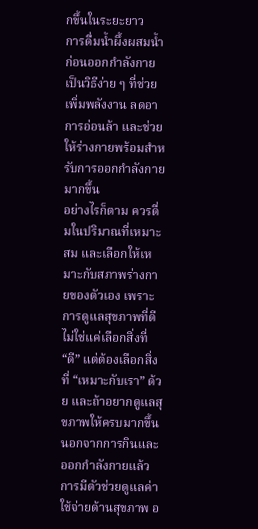กขึ้นในระยะยาว
การดื่มน้ำผึ้งผสมน้ำก่อนออกกำลังกาย เป็นวิธีง่าย ๆ ที่ช่วยเพิ่มพลังงาน ลดอาการอ่อนล้า และช่วยให้ร่างกายพร้อมสำหรับการออกกำลังกายมากขึ้น
อย่างไรก็ตาม ควรดื่มในปริมาณที่เหมาะสม และเลือกให้เหมาะกับสภาพร่างกายของตัวเอง เพราะการดูแลสุขภาพที่ดี ไม่ใช่แค่เลือกสิ่งที่ “ดี” แต่ต้องเลือกสิ่งที่ “เหมาะกับเรา” ด้วย และถ้าอยากดูแลสุขภาพให้ครบมากขึ้น นอกจากการกินและออกกำลังกายแล้ว การมีตัวช่วยดูแลค่าใช้จ่ายด้านสุขภาพ อ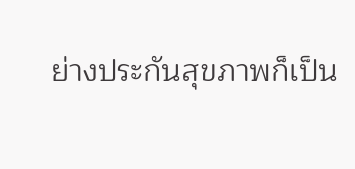ย่างประกันสุขภาพก็เป็น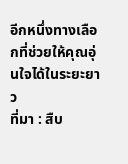อีกหนึ่งทางเลือกที่ช่วยให้คุณอุ่นใจได้ในระยะยาว
ที่มา : สืบ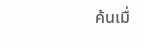ค้นเมื่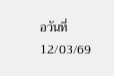อวันที่ 12/03/69